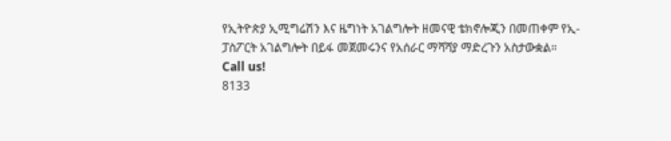የኢትዮጵያ ኢሚግሬሽን እና ዜግነት አገልግሎት ዘመናዊ ቴክኖሎጂን በመጠቀም የኢ-ፓስፖርት አገልግሎት በይፋ መጀመሩንና የአሰራር ማሻሻያ ማድረጉን አስታውቋል።
Call us!
8133